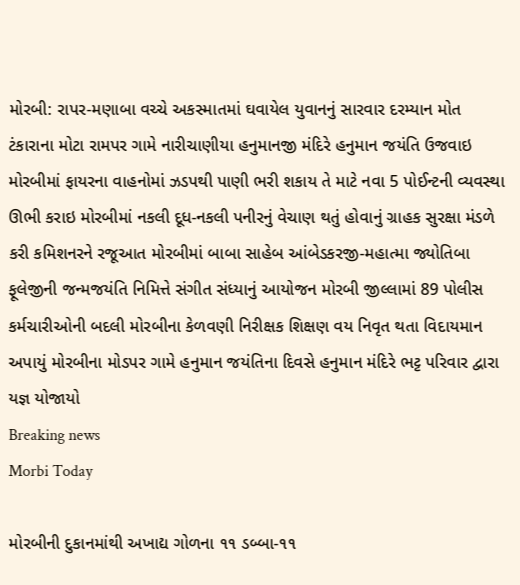મોરબી: રાપર-મણાબા વચ્ચે અકસ્માતમાં ઘવાયેલ યુવાનનું સારવાર દરમ્યાન મોત ટંકારાના મોટા રામપર ગામે નારીચાણીયા હનુમાનજી મંદિરે હનુમાન જયંતિ ઉજવાઇ મોરબીમાં ફાયરના વાહનોમાં ઝડપથી પાણી ભરી શકાય તે માટે નવા 5 પોઈન્ટની વ્યવસ્થા ઊભી કરાઇ મોરબીમાં નકલી દૂધ-નકલી પનીરનું વેચાણ થતું હોવાનું ગ્રાહક સુરક્ષા મંડળે કરી કમિશનરને રજૂઆત મોરબીમાં બાબા સાહેબ આંબેડકરજી-મહાત્મા જ્યોતિબા ફૂલેજીની જન્મજયંતિ નિમિત્તે સંગીત સંધ્યાનું આયોજન મોરબી જીલ્લામાં 89 પોલીસ કર્મચારીઓની બદલી મોરબીના કેળવણી નિરીક્ષક શિક્ષણ વય નિવૃત થતા વિદાયમાન અપાયું મોરબીના મોડપર ગામે હનુમાન જયંતિના દિવસે હનુમાન મંદિરે ભટ્ટ પરિવાર દ્વારા યજ્ઞ યોજાયો
Breaking news
Morbi Today

મોરબીની દુકાનમાંથી અખાદ્ય ગોળના ૧૧ ડબ્બા-૧૧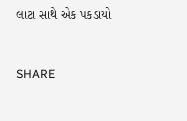લાટા સાથે એક પકડાયો


SHARE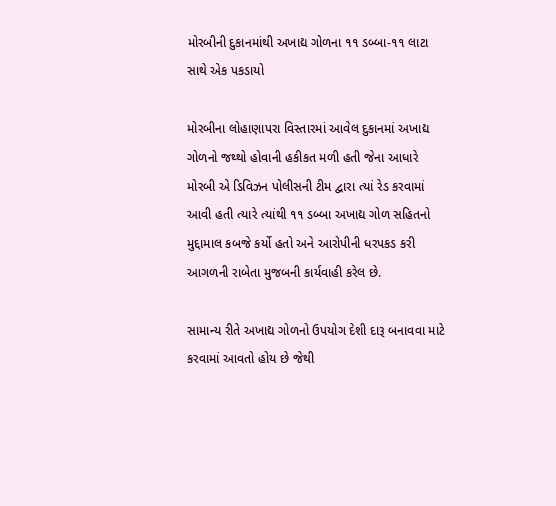મોરબીની દુકાનમાંથી અખાદ્ય ગોળના ૧૧ ડબ્બા-૧૧ લાટા સાથે એક પકડાયો

મોરબીના લોહાણાપરા વિસ્તારમાં આવેલ દુકાનમાં અખાદ્ય ગોળનો જથ્થો હોવાની હકીકત મળી હતી જેના આધારે મોરબી એ ડિવિઝન પોલીસની ટીમ દ્વારા ત્યાં રેડ કરવામાં આવી હતી ત્યારે ત્યાંથી ૧૧ ડબ્બા અખાદ્ય ગોળ સહિતનો મુદ્દામાલ કબજે કર્યો હતો અને આરોપીની ધરપકડ કરી આગળની રાબેતા મુજબની કાર્યવાહી કરેલ છે.

સામાન્ય રીતે અખાદ્ય ગોળનો ઉપયોગ દેશી દારૂ બનાવવા માટે કરવામાં આવતો હોય છે જેથી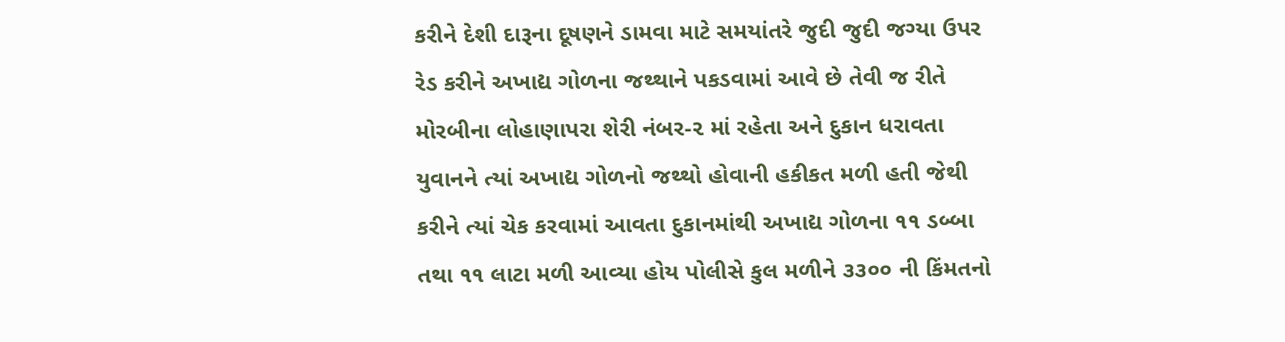કરીને દેશી દારૂના દૂષણને ડામવા માટે સમયાંતરે જુદી જુદી જગ્યા ઉપર રેડ કરીને અખાદ્ય ગોળના જથ્થાને પકડવામાં આવે છે તેવી જ રીતે મોરબીના લોહાણાપરા શેરી નંબર-૨ માં રહેતા અને દુકાન ધરાવતા યુવાનને ત્યાં અખાદ્ય ગોળનો જથ્થો હોવાની હકીકત મળી હતી જેથી કરીને ત્યાં ચેક કરવામાં આવતા દુકાનમાંથી અખાદ્ય ગોળના ૧૧ ડબ્બા તથા ૧૧ લાટા મળી આવ્યા હોય પોલીસે કુલ મળીને ૩૩૦૦ ની કિંમતનો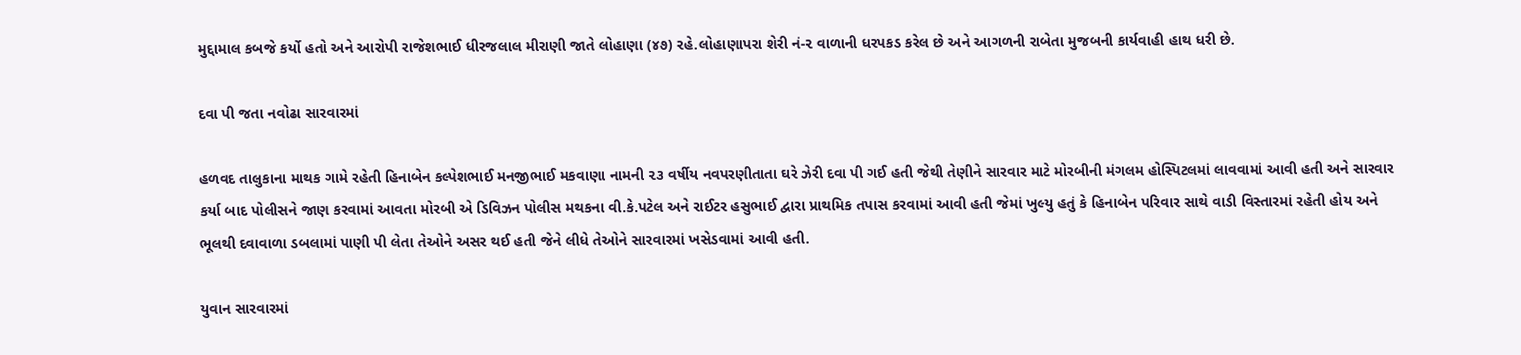મુદ્દામાલ કબજે કર્યો હતો અને આરોપી રાજેશભાઈ ધીરજલાલ મીરાણી જાતે લોહાણા (૪૭) રહે.લોહાણાપરા શેરી નં-૨ વાળાની ધરપકડ કરેલ છે અને આગળની રાબેતા મુજબની કાર્યવાહી હાથ ધરી છે.

દવા પી જતા નવોઢા સારવારમાં

હળવદ તાલુકાના માથક ગામે રહેતી હિનાબેન કલ્પેશભાઈ મનજીભાઈ મકવાણા નામની ૨૩ વર્ષીય નવપરણીતાતા ઘરે ઝેરી દવા પી ગઈ હતી જેથી તેણીને સારવાર માટે મોરબીની મંગલમ હોસ્પિટલમાં લાવવામાં આવી હતી અને સારવાર કર્યા બાદ પોલીસને જાણ કરવામાં આવતા મોરબી એ ડિવિઝન પોલીસ મથકના વી.કે.પટેલ અને રાઈટર હસુભાઈ દ્વારા પ્રાથમિક તપાસ કરવામાં આવી હતી જેમાં ખુલ્યુ હતું કે હિનાબેન પરિવાર સાથે વાડી વિસ્તારમાં રહેતી હોય અને ભૂલથી દવાવાળા ડબલામાં પાણી પી લેતા તેઓને અસર થઈ હતી જેને લીધે તેઓને સારવારમાં ખસેડવામાં આવી હતી.

યુવાન સારવારમાં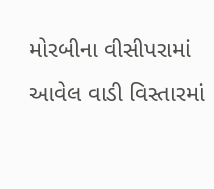મોરબીના વીસીપરામાં આવેલ વાડી વિસ્તારમાં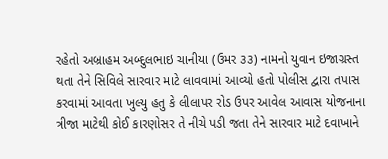રહેતો અબ્રાહમ અબ્દુલભાઇ ચાનીયા (ઉમર ૩૩) નામનો યુવાન ઇજાગ્રસ્ત થતા તેને સિવિલે સારવાર માટે લાવવામાં આવ્યો હતો પોલીસ દ્વારા તપાસ કરવામાં આવતા ખુલ્યુ હતુ કે લીલાપર રોડ ઉપર આવેલ આવાસ યોજનાના ત્રીજા માટેથી કોઈ કારણોસર તે નીચે પડી જતા તેને સારવાર માટે દવાખાને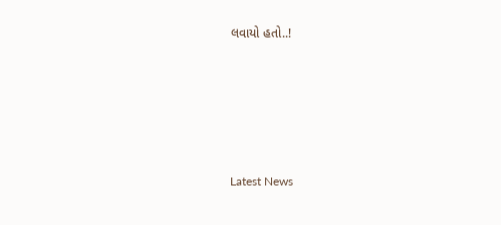લવાયો હતો..!






Latest News